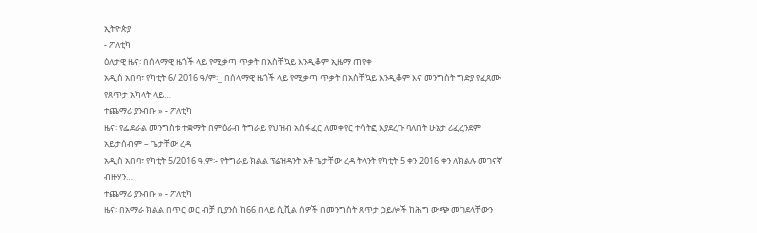ኢትዮጵያ
- ፖለቲካ
ዕለታዊ ዜና፡ በሰላማዊ ዜጎች ላይ የሚቃጣ ጥቃት በአስቸኳይ እንዲቆም ኢዜማ ጠየቀ
አዲስ አበባ፣ የካቲት 6/ 2016 ዓ/ም፡_ በሰላማዊ ዜጎች ላይ የሚቃጣ ጥቃት በአስቸኳይ እንዲቆም እና መንግስት ግድያ የፈጸሙ የጸጥታ አካላት ላይ…
ተጨማሪ ያንብቡ » - ፖለቲካ
ዜና፡ የፌደራል መንግስቱ ተቋማት በምዕራብ ትግራይ የህዝብ አሰፋፈር ለመቀየር ተሳትፎ እያደረጉ ባለበት ሁኔታ ሪፈረንደም አይታሰብም – ጌታቸው ረዳ
አዲስ አበባ፣ የካቲት 5/2016 ዓ.ም፡- የትግራይ ክልል ፕሬዝዳንት አቶ ጌታቸው ረዳ ትላንት የካቲት 5 ቀን 2016 ቀን ለክልሉ መገናኛ ብዙሃን…
ተጨማሪ ያንብቡ » - ፖለቲካ
ዜና፡ በአማራ ክልል በጥር ወር ብቻ ቢያንስ ከ66 በላይ ሲቪል ሰዎች በመንግስት ጸጥታ ኃይሎች ከሕግ ውጭ መገደላቸውን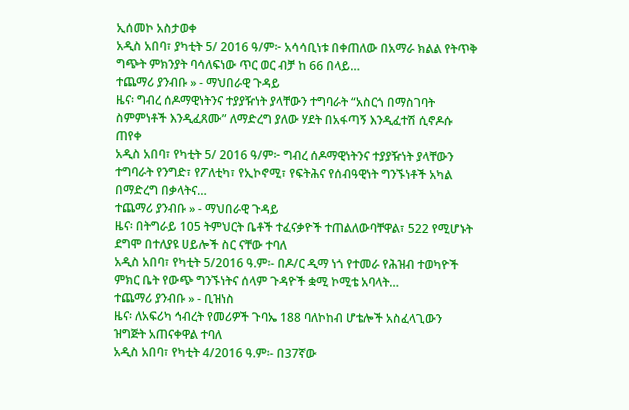ኢሰመኮ አስታወቀ
አዲስ አበባ፣ ያካቲት 5/ 2016 ዓ/ም፦ አሳሳቢነቱ በቀጠለው በአማራ ክልል የትጥቅ ግጭት ምክንያት ባሳለፍነው ጥር ወር ብቻ ከ 66 በላይ…
ተጨማሪ ያንብቡ » - ማህበራዊ ጉዳይ
ዜና፡ ግብረ ሰዶማዊነትንና ተያያዥነት ያላቸውን ተግባራት “አስርጎ በማስገባት ስምምነቶች እንዲፈጸሙ” ለማድረግ ያለው ሃደት በአፋጣኝ እንዲፈተሽ ሲኖዶሱ ጠየቀ
አዲስ አበባ፣ የካቲት 5/ 2016 ዓ/ም፦ ግብረ ሰዶማዊነትንና ተያያዥነት ያላቸውን ተግባራት የንግድ፣ የፖለቲካ፣ የኢኮኖሚ፣ የፍትሕና የሰብዓዊነት ግንኙነቶች አካል በማድረግ በቃላትና…
ተጨማሪ ያንብቡ » - ማህበራዊ ጉዳይ
ዜና፡ በትግራይ 105 ትምህርት ቤቶች ተፈናቃዮች ተጠልለውባቸዋል፣ 522 የሚሆኑት ደግሞ በተለያዩ ሀይሎች ስር ናቸው ተባለ
አዲስ አበባ፣ የካቲት 5/2016 ዓ.ም፡- በዶ/ር ዲማ ነጎ የተመራ የሕዝብ ተወካዮች ምክር ቤት የውጭ ግንኙነትና ሰላም ጉዳዮች ቋሚ ኮሚቴ አባላት…
ተጨማሪ ያንብቡ » - ቢዝነስ
ዜና፡ ለአፍሪካ ኅብረት የመሪዎች ጉባኤ 188 ባለኮከብ ሆቴሎች አስፈላጊውን ዝግጅት አጠናቀዋል ተባለ
አዲስ አበባ፣ የካቲት 4/2016 ዓ.ም፡- በ37ኛው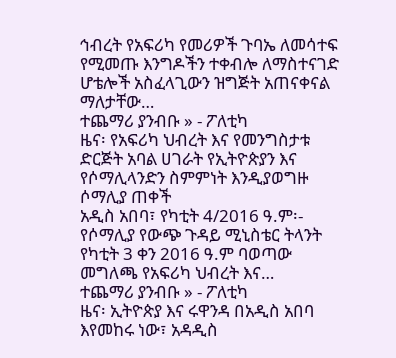ኅብረት የአፍሪካ የመሪዎች ጉባኤ ለመሳተፍ የሚመጡ እንግዶችን ተቀብሎ ለማስተናገድ ሆቴሎች አስፈላጊውን ዝግጅት አጠናቀናል ማለታቸው…
ተጨማሪ ያንብቡ » - ፖለቲካ
ዜና፡ የአፍሪካ ህብረት እና የመንግስታቱ ድርጅት አባል ሀገራት የኢትዮጵያን እና የሶማሊላንድን ስምምነት እንዲያወግዙ ሶማሊያ ጠቀች
አዲስ አበባ፣ የካቲት 4/2016 ዓ.ም፡- የሶማሊያ የውጭ ጉዳይ ሚኒስቴር ትላንት የካቲት 3 ቀን 2016 ዓ.ም ባወጣው መግለጫ የአፍሪካ ህብረት እና…
ተጨማሪ ያንብቡ » - ፖለቲካ
ዜና፡ ኢትዮጵያ እና ሩዋንዳ በአዲስ አበባ እየመከሩ ነው፣ አዳዲስ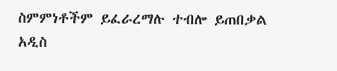ስምምነቶችም ይፈራረማሉ ተብሎ ይጠበቃል
አዲስ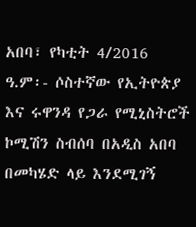አበባ፣ የካቲት 4/2016 ዓ.ም፡- ሶስተኛው የኢትዮጵያ እና ሩዋንዳ የጋራ የሚኒስትሮች ኮሚሽን ስብሰባ በአዲስ አበባ በመካሄድ ላይ እንደሚገኝ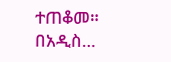ተጠቆመ። በአዲስ…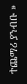ተጨማሪ ያንብቡ »